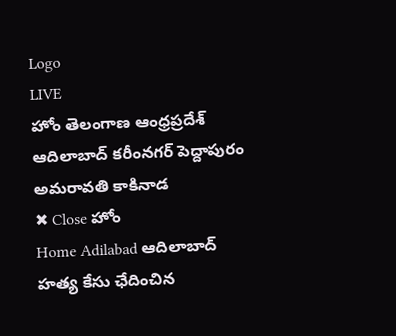Logo
LIVE
హోం తెలంగాణ ఆంధ్రప్రదేశ్ ఆదిలాబాద్ కరీంనగర్ పెద్దాపురం అమరావతి కాకినాడ
✖ Close హోం
Home Adilabad ఆదిలాబాద్ హత్య కేసు ఛేదించిన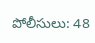పోలీసులు: 48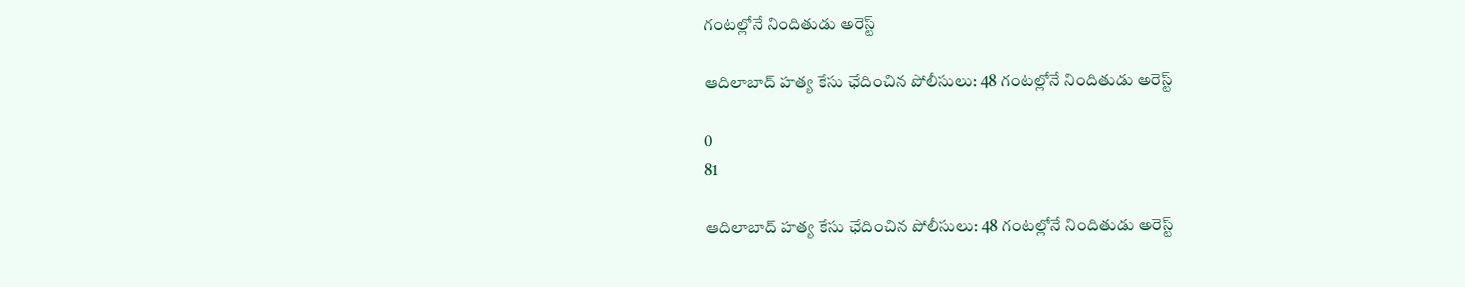గంటల్లోనే నిందితుడు అరెస్ట్

ఆదిలాబాద్ హత్య కేసు ఛేదించిన పోలీసులు: 48 గంటల్లోనే నిందితుడు అరెస్ట్

0
81

ఆదిలాబాద్ హత్య కేసు ఛేదించిన పోలీసులు: 48 గంటల్లోనే నిందితుడు అరెస్ట్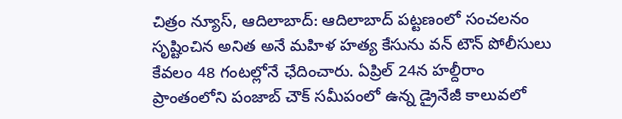చిత్రం న్యూస్, ఆదిలాబాద్: ఆదిలాబాద్ పట్టణంలో సంచలనం సృష్టించిన అనిత అనే మహిళ హత్య కేసును వన్ టౌన్ పోలీసులు కేవలం 48 గంటల్లోనే ఛేదించారు. ఏప్రిల్ 24న హల్దీరాం ప్రాంతంలోని పంజాబ్ చౌక్ సమీపంలో ఉన్న డ్రైనేజీ కాలువలో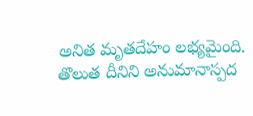అనిత మృతదేహం లభ్యమైంది. తొలుత దీనిని అనుమానాస్పద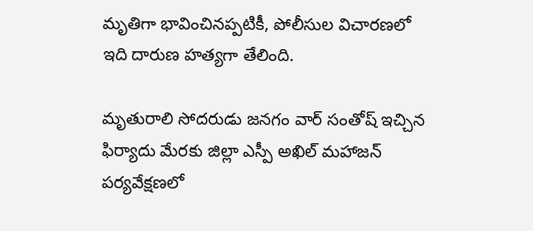మృతిగా భావించినప్పటికీ, పోలీసుల విచారణలో ఇది దారుణ హత్యగా తేలింది.

మృతురాలి సోదరుడు జనగం వార్ సంతోష్ ఇచ్చిన ఫిర్యాదు మేరకు జిల్లా ఎస్పీ అఖిల్ మహాజన్ పర్యవేక్షణలో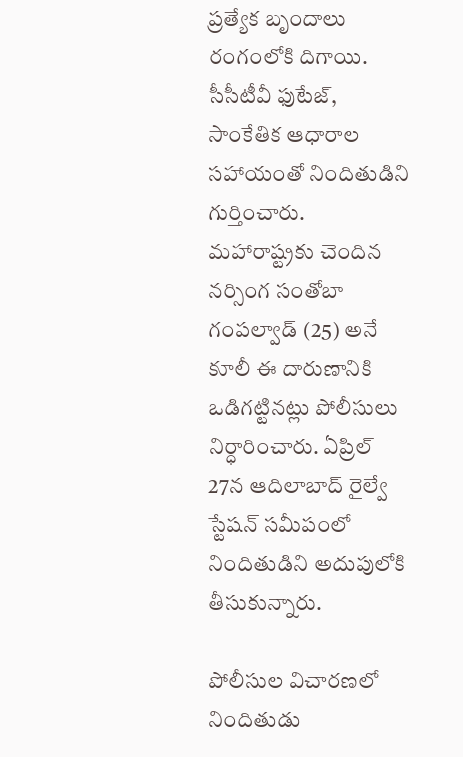ప్రత్యేక బృందాలు రంగంలోకి దిగాయి. సీసీటీవీ ఫుటేజ్, సాంకేతిక ఆధారాల సహాయంతో నిందితుడిని గుర్తించారు. మహారాష్ట్రకు చెందిన నర్సింగ సంతోబా గంపల్వాడ్ (25) అనే కూలీ ఈ దారుణానికి ఒడిగట్టినట్లు పోలీసులు నిర్ధారించారు. ఏప్రిల్ 27న ఆదిలాబాద్ రైల్వే స్టేషన్ సమీపంలో నిందితుడిని అదుపులోకి తీసుకున్నారు.

పోలీసుల విచారణలో నిందితుడు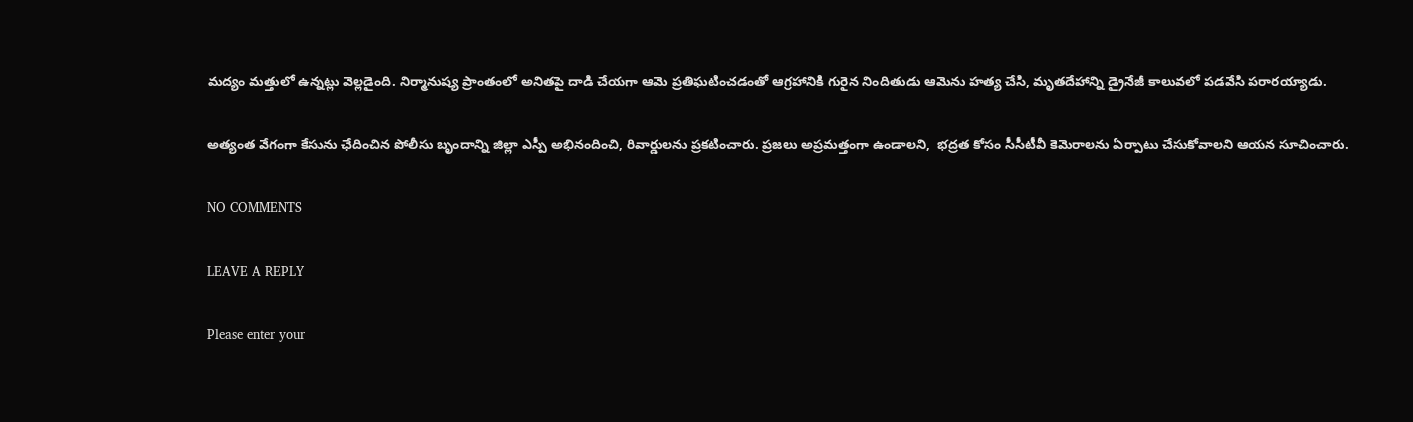మద్యం మత్తులో ఉన్నట్లు వెల్లడైంది. నిర్మానుష్య ప్రాంతంలో అనితపై దాడి చేయగా ఆమె ప్రతిఘటించడంతో ఆగ్రహానికి గురైన నిందితుడు ఆమెను హత్య చేసి, మృతదేహాన్ని డ్రైనేజీ కాలువలో పడవేసి పరారయ్యాడు.

అత్యంత వేగంగా కేసును ఛేదించిన పోలీసు బృందాన్ని జిల్లా ఎస్పీ అభినందించి, రివార్డులను ప్రకటించారు. ప్రజలు అప్రమత్తంగా ఉండాలని,  భద్రత కోసం సీసీటీవీ కెమెరాలను ఏర్పాటు చేసుకోవాలని ఆయన సూచించారు.

NO COMMENTS

LEAVE A REPLY

Please enter your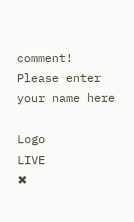comment!
Please enter your name here

Logo
LIVE
✖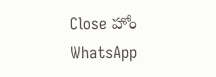Close హోం
WhatsApp